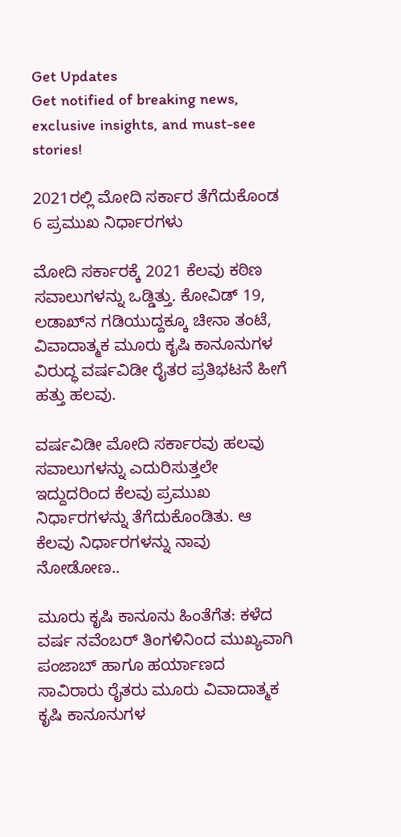Get Updates
Get notified of breaking news, exclusive insights, and must-see stories!

2021ರಲ್ಲಿ ಮೋದಿ ಸರ್ಕಾರ ತೆಗೆದುಕೊಂಡ 6 ಪ್ರಮುಖ ನಿರ್ಧಾರಗಳು

ಮೋದಿ ಸರ್ಕಾರಕ್ಕೆ 2021 ಕೆಲವು ಕಠಿಣ ಸವಾಲುಗಳನ್ನು ಒಡ್ಡಿತ್ತು. ಕೋವಿಡ್ 19, ಲಡಾಖ್‌ನ ಗಡಿಯುದ್ದಕ್ಕೂ ಚೀನಾ ತಂಟೆ, ವಿವಾದಾತ್ಮಕ ಮೂರು ಕೃಷಿ ಕಾನೂನುಗಳ ವಿರುದ್ಧ ವರ್ಷವಿಡೀ ರೈತರ ಪ್ರತಿಭಟನೆ ಹೀಗೆ ಹತ್ತು ಹಲವು.

ವರ್ಷವಿಡೀ ಮೋದಿ ಸರ್ಕಾರವು ಹಲವು ಸವಾಲುಗಳನ್ನು ಎದುರಿಸುತ್ತಲೇ ಇದ್ದುದರಿಂದ ಕೆಲವು ಪ್ರಮುಖ ನಿರ್ಧಾರಗಳನ್ನು ತೆಗೆದುಕೊಂಡಿತು. ಆ ಕೆಲವು ನಿರ್ಧಾರಗಳನ್ನು ನಾವು ನೋಡೋಣ..

ಮೂರು ಕೃಷಿ ಕಾನೂನು ಹಿಂತೆಗೆತ: ಕಳೆದ ವರ್ಷ ನವೆಂಬರ್ ತಿಂಗಳಿನಿಂದ ಮುಖ್ಯವಾಗಿ ಪಂಜಾಬ್ ಹಾಗೂ ಹರ್ಯಾಣದ ಸಾವಿರಾರು ರೈತರು ಮೂರು ವಿವಾದಾತ್ಮಕ ಕೃಷಿ ಕಾನೂನುಗಳ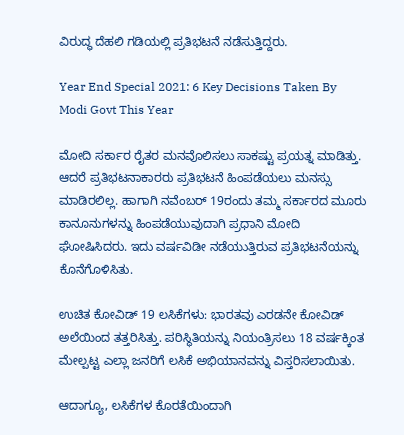ವಿರುದ್ಧ ದೆಹಲಿ ಗಡಿಯಲ್ಲಿ ಪ್ರತಿಭಟನೆ ನಡೆಸುತ್ತಿದ್ದರು.

Year End Special 2021: 6 Key Decisions Taken By Modi Govt This Year

ಮೋದಿ ಸರ್ಕಾರ ರೈತರ ಮನವೊಲಿಸಲು ಸಾಕಷ್ಟು ಪ್ರಯತ್ನ ಮಾಡಿತ್ತು. ಆದರೆ ಪ್ರತಿಭಟನಾಕಾರರು ಪ್ರತಿಭಟನೆ ಹಿಂಪಡೆಯಲು ಮನಸ್ಸು ಮಾಡಿರಲಿಲ್ಲ. ಹಾಗಾಗಿ ನವೆಂಬರ್ 19ರಂದು ತಮ್ಮ ಸರ್ಕಾರದ ಮೂರು ಕಾನೂನುಗಳನ್ನು ಹಿಂಪಡೆಯುವುದಾಗಿ ಪ್ರಧಾನಿ ಮೋದಿ ಘೋಷಿಸಿದರು. ಇದು ವರ್ಷವಿಡೀ ನಡೆಯುತ್ತಿರುವ ಪ್ರತಿಭಟನೆಯನ್ನು ಕೊನೆಗೊಳಿಸಿತು.

ಉಚಿತ ಕೋವಿಡ್ 19 ಲಸಿಕೆಗಳು: ಭಾರತವು ಎರಡನೇ ಕೋವಿಡ್ ಅಲೆಯಿಂದ ತತ್ತರಿಸಿತ್ತು. ಪರಿಸ್ಥಿತಿಯನ್ನು ನಿಯಂತ್ರಿಸಲು 18 ವರ್ಷಕ್ಕಿಂತ ಮೇಲ್ಪಟ್ಟ ಎಲ್ಲಾ ಜನರಿಗೆ ಲಸಿಕೆ ಅಭಿಯಾನವನ್ನು ವಿಸ್ತರಿಸಲಾಯಿತು.

ಆದಾಗ್ಯೂ, ಲಸಿಕೆಗಳ ಕೊರತೆಯಿಂದಾಗಿ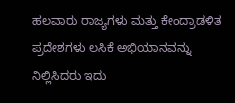ಹಲವಾರು ರಾಜ್ಯಗಳು ಮತ್ತು ಕೇಂದ್ರಾಡಳಿತ ಪ್ರದೇಶಗಳು ಲಸಿಕೆ ಅಭಿಯಾನವನ್ನು ನಿಲ್ಲಿಸಿದರು ಇದು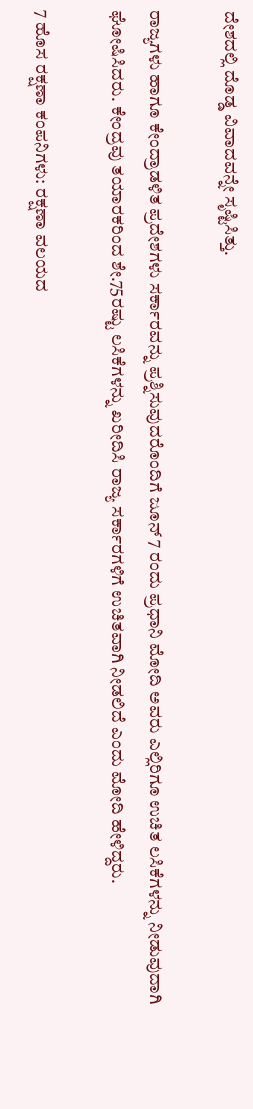ದೇಶದಲ್ಲಿ ದೊಡ್ಡ ವಿವಾದವನ್ನೇ ಸೃಷ್ಟಿಸಿತ್ತು.

ರಾಜ್ಯಗಳು ಹಾಗೂ ಕೇಂದ್ರಾಡಳಿತ ಪ್ರದೇಶಗಳು ಸರ್ಕಾರವನ್ನು ಪ್ರಶ್ನಿಸುವುದರೊಂದಿಗೆ ಜೂನ್ 7 ರಂದು ಪ್ರಧಾನಿ ಮೋದಿ ಅವರು ಎಲ್ಲಿರಿಗೂ ಉಚಿತ ಲಸಿಕೆಗಳನ್ನು ನೀಡುವುದಾಗಿ ಘೋಷಿಸಿದರು. ಕೇಂದ್ರವು ತಯಾರಕರಿಂದ ಶೇ.75ರಷ್ಟು ಲಸಿಕೆಗಳನ್ನು ಖರೀದಿಸಿ ರಾಜ್ಯ ಸರ್ಕಾರಗಳಿಗೆ ಉಚಿತವಾಗಿ ನೀಡಲಿದೆ ಎಂದು ಮೋದಿ ಹೇಳಿದ್ದರು.

7 ಹೊಸ ರಕ್ಷಣಾ ಕಂಪನಿಗಳು: ರಕ್ಷಣಾ ವಲಯದ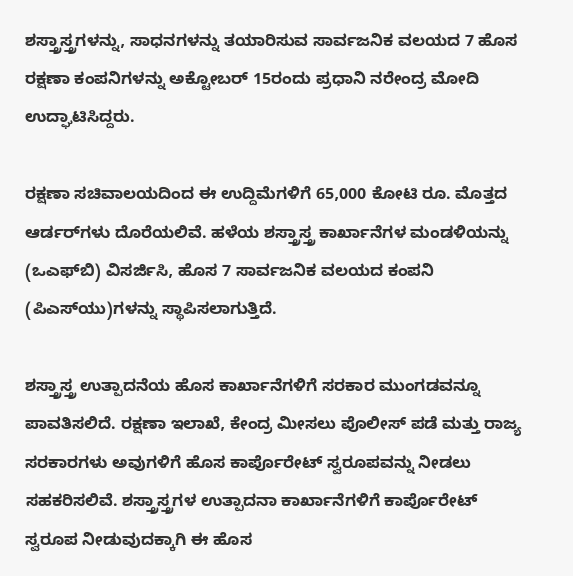ಶಸ್ತ್ರಾಸ್ತ್ರಗಳನ್ನು, ಸಾಧನಗಳನ್ನು ತಯಾರಿಸುವ ಸಾರ್ವಜನಿಕ ವಲಯದ 7 ಹೊಸ ರಕ್ಷಣಾ ಕಂಪನಿಗಳನ್ನು ಅಕ್ಟೋಬರ್‌ 15ರಂದು ಪ್ರಧಾನಿ ನರೇಂದ್ರ ಮೋದಿ ಉದ್ಘಾಟಿಸಿದ್ದರು.

ರಕ್ಷಣಾ ಸಚಿವಾಲಯದಿಂದ ಈ ಉದ್ದಿಮೆಗಳಿಗೆ 65,000 ಕೋಟಿ ರೂ. ಮೊತ್ತದ ಆರ್ಡರ್‌ಗಳು ದೊರೆಯಲಿವೆ. ಹಳೆಯ ಶಸ್ತ್ರಾಸ್ತ್ರ ಕಾರ್ಖಾನೆಗಳ ಮಂಡಳಿಯನ್ನು (ಒಎಫ್‌ಬಿ) ವಿಸರ್ಜಿಸಿ, ಹೊಸ 7 ಸಾರ್ವಜನಿಕ ವಲಯದ ಕಂಪನಿ (ಪಿಎಸ್‌ಯು)ಗಳನ್ನು ಸ್ಥಾಪಿಸಲಾಗುತ್ತಿದೆ.

ಶಸ್ತ್ರಾಸ್ತ್ರ ಉತ್ಪಾದನೆಯ ಹೊಸ ಕಾರ್ಖಾನೆಗಳಿಗೆ ಸರಕಾರ ಮುಂಗಡವನ್ನೂ ಪಾವತಿಸಲಿದೆ. ರಕ್ಷಣಾ ಇಲಾಖೆ, ಕೇಂದ್ರ ಮೀಸಲು ಪೊಲೀಸ್‌ ಪಡೆ ಮತ್ತು ರಾಜ್ಯ ಸರಕಾರಗಳು ಅವುಗಳಿಗೆ ಹೊಸ ಕಾರ್ಪೊರೇಟ್‌ ಸ್ವರೂಪವನ್ನು ನೀಡಲು ಸಹಕರಿಸಲಿವೆ. ಶಸ್ತ್ರಾಸ್ತ್ರಗಳ ಉತ್ಪಾದನಾ ಕಾರ್ಖಾನೆಗಳಿಗೆ ಕಾರ್ಪೊರೇಟ್‌ ಸ್ವರೂಪ ನೀಡುವುದಕ್ಕಾಗಿ ಈ ಹೊಸ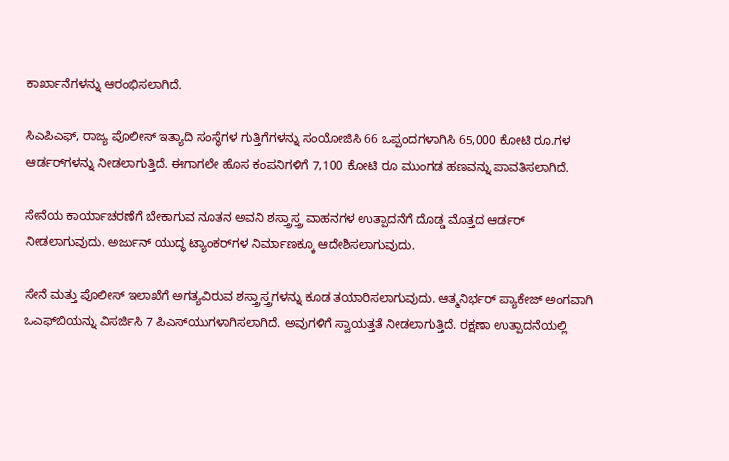ಕಾರ್ಖಾನೆಗಳನ್ನು ಆರಂಭಿಸಲಾಗಿದೆ.

ಸಿಎಪಿಎಫ್‌, ರಾಜ್ಯ ಪೊಲೀಸ್‌ ಇತ್ಯಾದಿ ಸಂಸ್ಥೆಗಳ ಗುತ್ತಿಗೆಗಳನ್ನು ಸಂಯೋಜಿಸಿ 66 ಒಪ್ಪಂದಗಳಾಗಿಸಿ 65,000 ಕೋಟಿ ರೂ.ಗಳ ಆರ್ಡರ್‌ಗಳನ್ನು ನೀಡಲಾಗುತ್ತಿದೆ. ಈಗಾಗಲೇ ಹೊಸ ಕಂಪನಿಗಳಿಗೆ 7,100 ಕೋಟಿ ರೂ ಮುಂಗಡ ಹಣವನ್ನು ಪಾವತಿಸಲಾಗಿದೆ.

ಸೇನೆಯ ಕಾರ್ಯಾಚರಣೆಗೆ ಬೇಕಾಗುವ ನೂತನ ಅವನಿ ಶಸ್ತ್ರಾಸ್ತ್ರ ವಾಹನಗಳ ಉತ್ಪಾದನೆಗೆ ದೊಡ್ಡ ಮೊತ್ತದ ಆರ್ಡರ್‌ ನೀಡಲಾಗುವುದು. ಅರ್ಜುನ್‌ ಯುದ್ಧ ಟ್ಯಾಂಕರ್‌ಗಳ ನಿರ್ಮಾಣಕ್ಕೂ ಆದೇಶಿಸಲಾಗುವುದು.

ಸೇನೆ ಮತ್ತು ಪೊಲೀಸ್‌ ಇಲಾಖೆಗೆ ಅಗತ್ಯವಿರುವ ಶಸ್ತ್ರಾಸ್ತ್ರಗಳನ್ನು ಕೂಡ ತಯಾರಿಸಲಾಗುವುದು. ಆತ್ಮನಿರ್ಭರ್‌ ಪ್ಯಾಕೇಜ್‌ ಅಂಗವಾಗಿ ಒಎಫ್‌ಬಿಯನ್ನು ವಿಸರ್ಜಿಸಿ 7 ಪಿಎಸ್‌ಯುಗಳಾಗಿಸಲಾಗಿದೆ. ಅವುಗಳಿಗೆ ಸ್ವಾಯತ್ತತೆ ನೀಡಲಾಗುತ್ತಿದೆ. ರಕ್ಷಣಾ ಉತ್ಪಾದನೆಯಲ್ಲಿ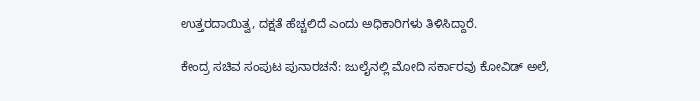ಉತ್ತರದಾಯಿತ್ವ, ದಕ್ಷತೆ ಹೆಚ್ಚಲಿದೆ ಎಂದು ಅಧಿಕಾರಿಗಳು ತಿಳಿಸಿದ್ದಾರೆ.

ಕೇಂದ್ರ ಸಚಿವ ಸಂಪುಟ ಪುನಾರಚನೆ: ಜುಲೈನಲ್ಲಿ ಮೋದಿ ಸರ್ಕಾರವು ಕೋವಿಡ್ ಅಲೆ,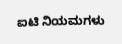ಐಟಿ ನಿಯಮಗಳು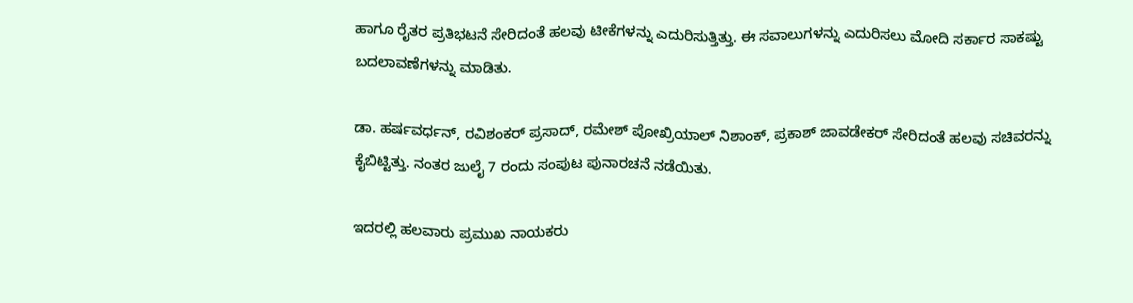ಹಾಗೂ ರೈತರ ಪ್ರತಿಭಟನೆ ಸೇರಿದಂತೆ ಹಲವು ಟೀಕೆಗಳನ್ನು ಎದುರಿಸುತ್ತಿತ್ತು. ಈ ಸವಾಲುಗಳನ್ನು ಎದುರಿಸಲು ಮೋದಿ ಸರ್ಕಾರ ಸಾಕಷ್ಟು ಬದಲಾವಣೆಗಳನ್ನು ಮಾಡಿತು.

ಡಾ. ಹರ್ಷವರ್ಧನ್, ರವಿಶಂಕರ್ ಪ್ರಸಾದ್, ರಮೇಶ್ ಪೋಖ್ರಿಯಾಲ್ ನಿಶಾಂಕ್, ಪ್ರಕಾಶ್ ಜಾವಡೇಕರ್ ಸೇರಿದಂತೆ ಹಲವು ಸಚಿವರನ್ನು ಕೈಬಿಟ್ಟಿತ್ತು. ನಂತರ ಜುಲೈ 7 ರಂದು ಸಂಪುಟ ಪುನಾರಚನೆ ನಡೆಯಿತು.

ಇದರಲ್ಲಿ ಹಲವಾರು ಪ್ರಮುಖ ನಾಯಕರು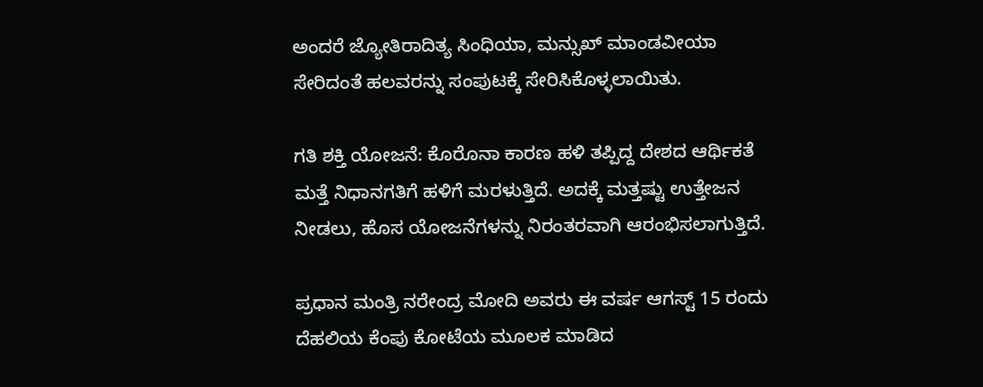ಅಂದರೆ ಜ್ಯೋತಿರಾದಿತ್ಯ ಸಿಂಧಿಯಾ, ಮನ್ಸುಖ್ ಮಾಂಡವೀಯಾ ಸೇರಿದಂತೆ ಹಲವರನ್ನು ಸಂಪುಟಕ್ಕೆ ಸೇರಿಸಿಕೊಳ್ಳಲಾಯಿತು.

ಗತಿ ಶಕ್ತಿ ಯೋಜನೆ: ಕೊರೊನಾ ಕಾರಣ ಹಳಿ ತಪ್ಪಿದ್ದ ದೇಶದ ಆರ್ಥಿಕತೆ ಮತ್ತೆ ನಿಧಾನಗತಿಗೆ ಹಳಿಗೆ ಮರಳುತ್ತಿದೆ. ಅದಕ್ಕೆ ಮತ್ತಷ್ಟು ಉತ್ತೇಜನ ನೀಡಲು, ಹೊಸ ಯೋಜನೆಗಳನ್ನು ನಿರಂತರವಾಗಿ ಆರಂಭಿಸಲಾಗುತ್ತಿದೆ.

ಪ್ರಧಾನ ಮಂತ್ರಿ ನರೇಂದ್ರ ಮೋದಿ ಅವರು ಈ ವರ್ಷ ಆಗಸ್ಟ್ 15 ರಂದು ದೆಹಲಿಯ ಕೆಂಪು ಕೋಟೆಯ ಮೂಲಕ ಮಾಡಿದ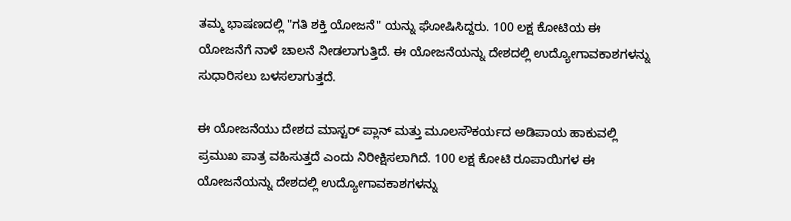ತಮ್ಮ ಭಾಷಣದಲ್ಲಿ "ಗತಿ ಶಕ್ತಿ ಯೋಜನೆ" ಯನ್ನು ಘೋಷಿಸಿದ್ದರು. 100 ಲಕ್ಷ ಕೋಟಿಯ ಈ ಯೋಜನೆಗೆ ನಾಳೆ ಚಾಲನೆ ನೀಡಲಾಗುತ್ತಿದೆ. ಈ ಯೋಜನೆಯನ್ನು ದೇಶದಲ್ಲಿ ಉದ್ಯೋಗಾವಕಾಶಗಳನ್ನು ಸುಧಾರಿಸಲು ಬಳಸಲಾಗುತ್ತದೆ.

ಈ ಯೋಜನೆಯು ದೇಶದ ಮಾಸ್ಟರ್ ಪ್ಲಾನ್ ಮತ್ತು ಮೂಲಸೌಕರ್ಯದ ಅಡಿಪಾಯ ಹಾಕುವಲ್ಲಿ ಪ್ರಮುಖ ಪಾತ್ರ ವಹಿಸುತ್ತದೆ ಎಂದು ನಿರೀಕ್ಷಿಸಲಾಗಿದೆ. 100 ಲಕ್ಷ ಕೋಟಿ ರೂಪಾಯಿಗಳ ಈ ಯೋಜನೆಯನ್ನು ದೇಶದಲ್ಲಿ ಉದ್ಯೋಗಾವಕಾಶಗಳನ್ನು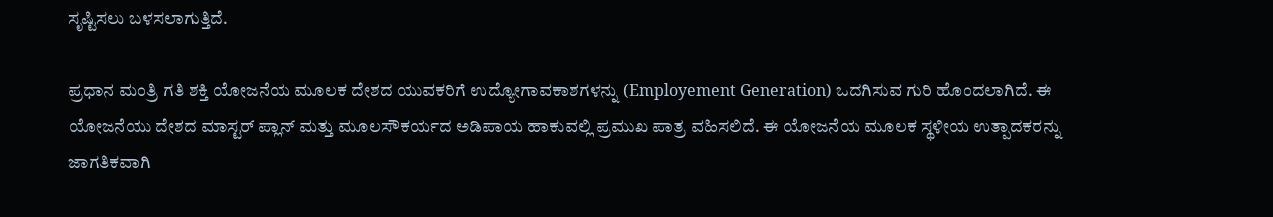ಸೃಷ್ಟಿಸಲು ಬಳಸಲಾಗುತ್ತಿದೆ.

ಪ್ರಧಾನ ಮಂತ್ರಿ ಗತಿ ಶಕ್ತಿ ಯೋಜನೆಯ ಮೂಲಕ ದೇಶದ ಯುವಕರಿಗೆ ಉದ್ಯೋಗಾವಕಾಶಗಳನ್ನು (Employement Generation) ಒದಗಿಸುವ ಗುರಿ ಹೊಂದಲಾಗಿದೆ. ಈ ಯೋಜನೆಯು ದೇಶದ ಮಾಸ್ಟರ್ ಪ್ಲಾನ್ ಮತ್ತು ಮೂಲಸೌಕರ್ಯದ ಅಡಿಪಾಯ ಹಾಕುವಲ್ಲಿ ಪ್ರಮುಖ ಪಾತ್ರ ವಹಿಸಲಿದೆ. ಈ ಯೋಜನೆಯ ಮೂಲಕ ಸ್ಥಳೀಯ ಉತ್ಪಾದಕರನ್ನು ಜಾಗತಿಕವಾಗಿ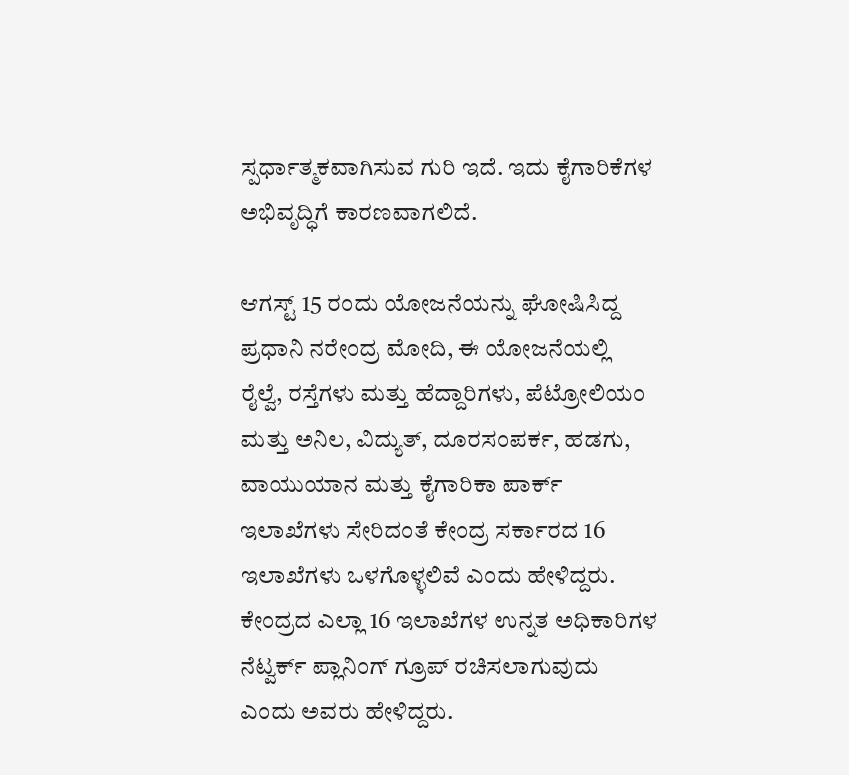ಸ್ಪರ್ಧಾತ್ಮಕವಾಗಿಸುವ ಗುರಿ ಇದೆ. ಇದು ಕೈಗಾರಿಕೆಗಳ ಅಭಿವೃದ್ಧಿಗೆ ಕಾರಣವಾಗಲಿದೆ.

ಆಗಸ್ಟ್ 15 ರಂದು ಯೋಜನೆಯನ್ನು ಘೋಷಿಸಿದ್ದ ಪ್ರಧಾನಿ ನರೇಂದ್ರ ಮೋದಿ, ಈ ಯೋಜನೆಯಲ್ಲಿ ರೈಲ್ವೆ, ರಸ್ತೆಗಳು ಮತ್ತು ಹೆದ್ದಾರಿಗಳು, ಪೆಟ್ರೋಲಿಯಂ ಮತ್ತು ಅನಿಲ, ವಿದ್ಯುತ್, ದೂರಸಂಪರ್ಕ, ಹಡಗು, ವಾಯುಯಾನ ಮತ್ತು ಕೈಗಾರಿಕಾ ಪಾರ್ಕ್ ಇಲಾಖೆಗಳು ಸೇರಿದಂತೆ ಕೇಂದ್ರ ಸರ್ಕಾರದ 16 ಇಲಾಖೆಗಳು ಒಳಗೊಳ್ಳಲಿವೆ ಎಂದು ಹೇಳಿದ್ದರು. ಕೇಂದ್ರದ ಎಲ್ಲಾ 16 ಇಲಾಖೆಗಳ ಉನ್ನತ ಅಧಿಕಾರಿಗಳ ನೆಟ್ವರ್ಕ್ ಪ್ಲಾನಿಂಗ್ ಗ್ರೂಪ್ ರಚಿಸಲಾಗುವುದು ಎಂದು ಅವರು ಹೇಳಿದ್ದರು.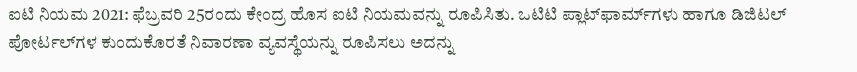ಐಟಿ ನಿಯಮ 2021: ಫೆಬ್ರವರಿ 25ರಂದು ಕೇಂದ್ರ ಹೊಸ ಐಟಿ ನಿಯಮವನ್ನು ರೂಪಿಸಿತು. ಒಟಿಟಿ ಪ್ಲಾಟ್‌ಫಾರ್ಮ್‌ಗಳು ಹಾಗೂ ಡಿಜಿಟಲ್ ಪೋರ್ಟಲ್‌ಗಳ ಕುಂದುಕೊರತೆ ನಿವಾರಣಾ ವ್ಯವಸ್ಥೆಯನ್ನು ರೂಪಿಸಲು ಅದನ್ನು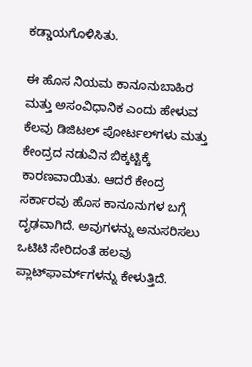ಕಡ್ಡಾಯಗೊಳಿಸಿತು.

ಈ ಹೊಸ ನಿಯಮ ಕಾನೂನುಬಾಹಿರ ಮತ್ತು ಅಸಂವಿಧಾನಿಕ ಎಂದು ಹೇಳುವ ಕೆಲವು ಡಿಜಿಟಲ್ ಪೋರ್ಟಲ್‌ಗಳು ಮತ್ತು ಕೇಂದ್ರದ ನಡುವಿನ ಬಿಕ್ಕಟ್ಟಿಕ್ಕೆ ಕಾರಣವಾಯಿತು. ಆದರೆ ಕೇಂದ್ರ ಸರ್ಕಾರವು ಹೊಸ ಕಾನೂನುಗಳ ಬಗ್ಗೆ ದೃಢವಾಗಿದೆ. ಅವುಗಳನ್ನು ಅನುಸರಿಸಲು ಒಟಿಟಿ ಸೇರಿದಂತೆ ಹಲವು ಪ್ಲಾಟ್‌ಫಾರ್ಮ್‌ಗಳನ್ನು ಕೇಳುತ್ತಿದೆ.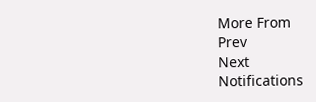More From
Prev
Next
Notifications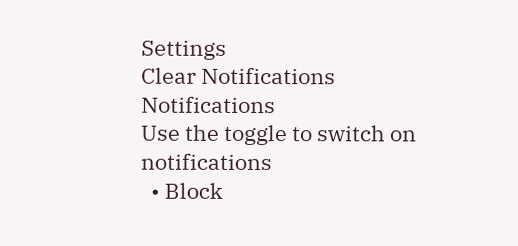Settings
Clear Notifications
Notifications
Use the toggle to switch on notifications
  • Block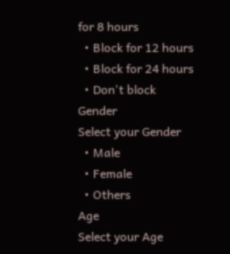for 8 hours
  • Block for 12 hours
  • Block for 24 hours
  • Don't block
Gender
Select your Gender
  • Male
  • Female
  • Others
Age
Select your Age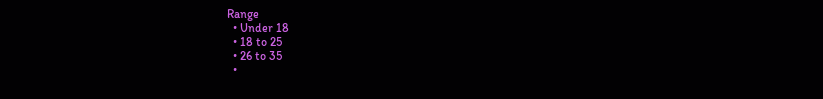Range
  • Under 18
  • 18 to 25
  • 26 to 35
  •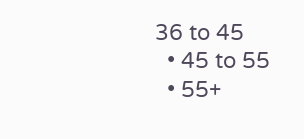36 to 45
  • 45 to 55
  • 55+